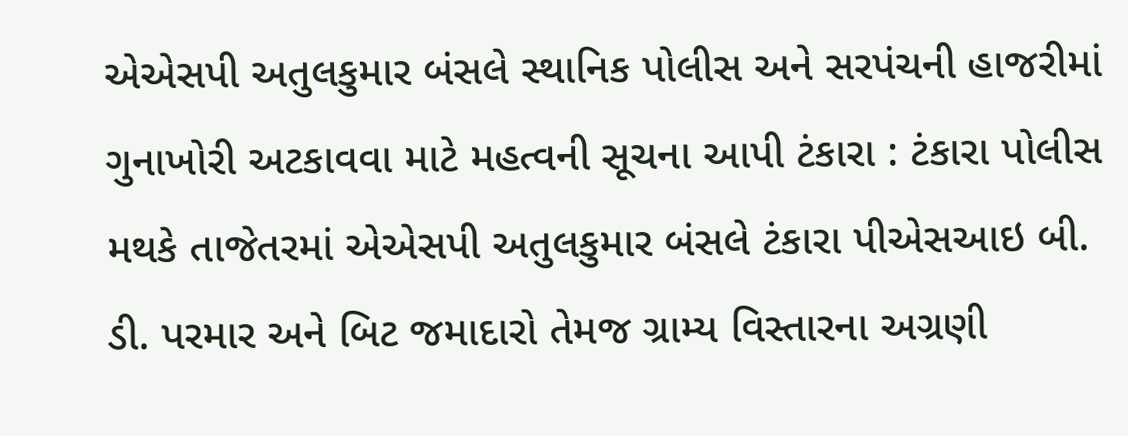એએસપી અતુલકુમાર બંસલે સ્થાનિક પોલીસ અને સરપંચની હાજરીમાં ગુનાખોરી અટકાવવા માટે મહત્વની સૂચના આપી ટંકારા : ટંકારા પોલીસ મથકે તાજેતરમાં એએસપી અતુલકુમાર બંસલે ટંકારા પીએસઆઇ બી. ડી. પરમાર અને બિટ જમાદારો તેમજ ગ્રામ્ય વિસ્તારના અગ્રણી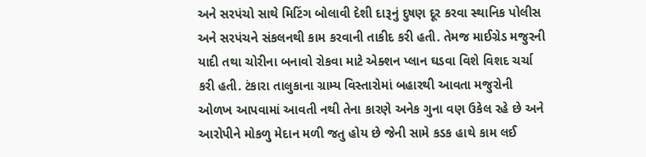અને સરપંચો સાથે મિટિંગ બોલાવી દેશી દારૂનું દુષણ દૂર કરવા સ્થાનિક પોલીસ અને સરપંચને સંકલનથી કામ કરવાની તાકીદ કરી હતી. તેમજ માઈગ્રેડ મજુરની યાદી તથા ચોરીના બનાવો રોકવા માટે એક્શન પ્લાન ઘડવા વિશે વિશદ ચર્ચા કરી હતી. ટંકારા તાલુકાના ગ્રામ્ય વિસ્તારોમાં બહારથી આવતા મજુરોની ઓળખ આપવામાં આવતી નથી તેના કારણે અનેક ગુના વણ ઉકેલ રહે છે અને આરોપીને મોકળુ મેદાન મળી જતુ હોય છે જેની સામે કડક હાથે કામ લઈ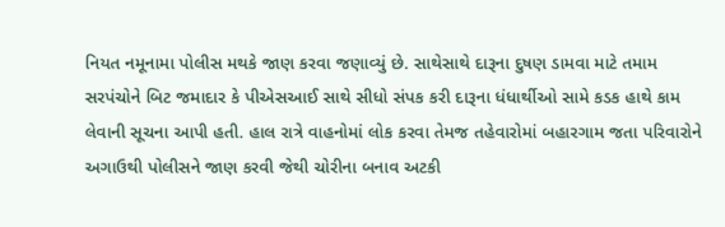નિયત નમૂનામા પોલીસ મથકે જાણ કરવા જણાવ્યું છે. સાથેસાથે દારૂના દુષણ ડામવા માટે તમામ સરપંચોને બિટ જમાદાર કે પીએસઆઈ સાથે સીધો સંપક કરી દારૂના ધંધાર્થીઓ સામે કડક હાથે કામ લેવાની સૂચના આપી હતી. હાલ રાત્રે વાહનોમાં લોક કરવા તેમજ તહેવારોમાં બહારગામ જતા પરિવારોને અગાઉથી પોલીસને જાણ કરવી જેથી ચોરીના બનાવ અટકી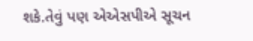શકે.તેવું પણ એએસપીએ સૂચન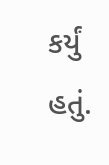કર્યું હતું.